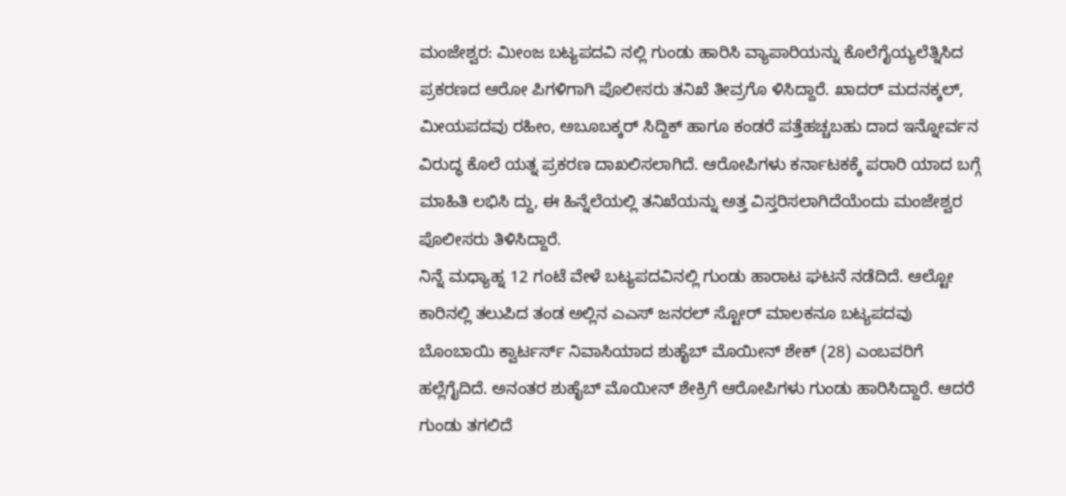ಮಂಜೇಶ್ವರ: ಮೀಂಜ ಬಟ್ಯಪದವಿ ನಲ್ಲಿ ಗುಂಡು ಹಾರಿಸಿ ವ್ಯಾಪಾರಿಯನ್ನು ಕೊಲೆಗೈಯ್ಯಲೆತ್ನಿಸಿದ ಪ್ರಕರಣದ ಆರೋ ಪಿಗಳಿಗಾಗಿ ಪೊಲೀಸರು ತನಿಖೆ ತೀವ್ರಗೊ ಳಿಸಿದ್ದಾರೆ. ಖಾದರ್ ಮದನಕ್ಕಲ್, ಮೀಯಪದವು ರಹೀಂ, ಅಬೂಬಕ್ಕರ್ ಸಿದ್ದಿಕ್ ಹಾಗೂ ಕಂಡರೆ ಪತ್ತೆಹಚ್ಚಬಹು ದಾದ ಇನ್ನೋರ್ವನ ವಿರುದ್ಧ ಕೊಲೆ ಯತ್ನ ಪ್ರಕರಣ ದಾಖಲಿಸಲಾಗಿದೆ. ಆರೋಪಿಗಳು ಕರ್ನಾಟಕಕ್ಕೆ ಪರಾರಿ ಯಾದ ಬಗ್ಗೆ ಮಾಹಿತಿ ಲಭಿಸಿ ದ್ದು, ಈ ಹಿನ್ನೆಲೆಯಲ್ಲಿ ತನಿಖೆಯನ್ನು ಅತ್ತ ವಿಸ್ತರಿಸಲಾಗಿದೆಯೆಂದು ಮಂಜೇಶ್ವರ ಪೊಲೀಸರು ತಿಳಿಸಿದ್ದಾರೆ.
ನಿನ್ನೆ ಮಧ್ಯಾಹ್ನ 12 ಗಂಟೆ ವೇಳೆ ಬಟ್ಯಪದವಿನಲ್ಲಿ ಗುಂಡು ಹಾರಾಟ ಘಟನೆ ನಡೆದಿದೆ. ಆಲ್ಟೋ ಕಾರಿನಲ್ಲಿ ತಲುಪಿದ ತಂಡ ಅಲ್ಲಿನ ಎಎಸ್ ಜನರಲ್ ಸ್ಟೋರ್ ಮಾಲಕನೂ ಬಟ್ಯಪದವು ಬೊಂಬಾಯಿ ಕ್ವಾರ್ಟರ್ಸ್ ನಿವಾಸಿಯಾದ ಶುಹೈಬ್ ಮೊಯೀನ್ ಶೇಕ್ (28) ಎಂಬವರಿಗೆ ಹಲ್ಲೆಗೈದಿದೆ. ಅನಂತರ ಶುಹೈಬ್ ಮೊಯೀನ್ ಶೇಕ್ರಿಗೆ ಆರೋಪಿಗಳು ಗುಂಡು ಹಾರಿಸಿದ್ದಾರೆ. ಆದರೆ ಗುಂಡು ತಗಲಿದೆ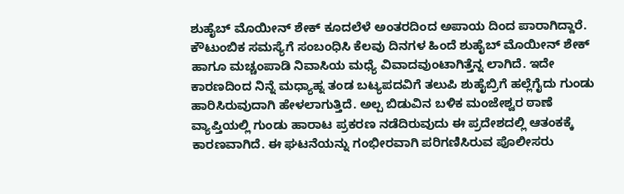ಶುಹೈಬ್ ಮೊಯೀನ್ ಶೇಕ್ ಕೂದಲೆಳೆ ಅಂತರದಿಂದ ಅಪಾಯ ದಿಂದ ಪಾರಾಗಿದ್ದಾರೆ.
ಕೌಟುಂಬಿಕ ಸಮಸ್ಯೆಗೆ ಸಂಬಂಧಿಸಿ ಕೆಲವು ದಿನಗಳ ಹಿಂದೆ ಶುಹೈಬ್ ಮೊಯೀನ್ ಶೇಕ್ ಹಾಗೂ ಮಚ್ಚಂಪಾಡಿ ನಿವಾಸಿಯ ಮಧ್ಯೆ ವಿವಾದವುಂಟಾಗಿತ್ತೆನ್ನ ಲಾಗಿದೆ. ಇದೇ ಕಾರಣದಿಂದ ನಿನ್ನೆ ಮಧ್ಯಾಹ್ನ ತಂಡ ಬಟ್ಯಪದವಿಗೆ ತಲುಪಿ ಶುಹೈಬ್ರಿಗೆ ಹಲ್ಲೆಗೈದು ಗುಂಡು ಹಾರಿಸಿರುವುದಾಗಿ ಹೇಳಲಾಗುತ್ತಿದೆ. ಅಲ್ಪ ಬಿಡುವಿನ ಬಳಿಕ ಮಂಜೇಶ್ವರ ಠಾಣೆ ವ್ಯಾಪ್ತಿಯಲ್ಲಿ ಗುಂಡು ಹಾರಾಟ ಪ್ರಕರಣ ನಡೆದಿರುವುದು ಈ ಪ್ರದೇಶದಲ್ಲಿ ಆತಂಕಕ್ಕೆ ಕಾರಣವಾಗಿದೆ. ಈ ಘಟನೆಯನ್ನು ಗಂಭೀರವಾಗಿ ಪರಿಗಣಿಸಿರುವ ಪೊಲೀಸರು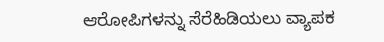ಆರೋಪಿಗಳನ್ನು ಸೆರೆಹಿಡಿಯಲು ವ್ಯಾಪಕ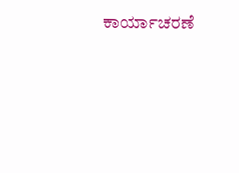ಕಾರ್ಯಾಚರಣೆ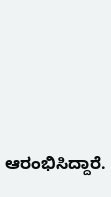ಆರಂಭಿಸಿದ್ದಾರೆ.